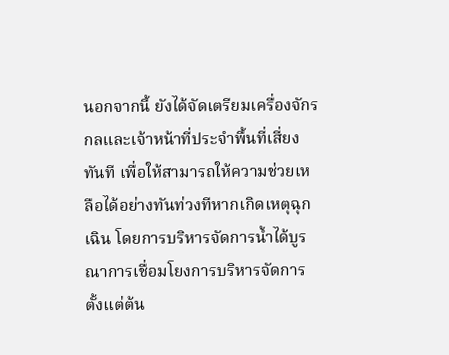นอกจากนี้ ยังได้จัดเตรียมเครื่องจักรกลและเจ้าหน้าที่ประจำพื้นที่เสี่ยงทันที เพื่อให้สามารถให้ความช่วยเหลือได้อย่างทันท่วงทีหากเกิดเหตุฉุกเฉิน โดยการบริหารจัดการน้ำได้บูรณาการเชื่อมโยงการบริหารจัดการตั้งแต่ต้น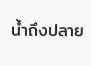น้ำถึงปลาย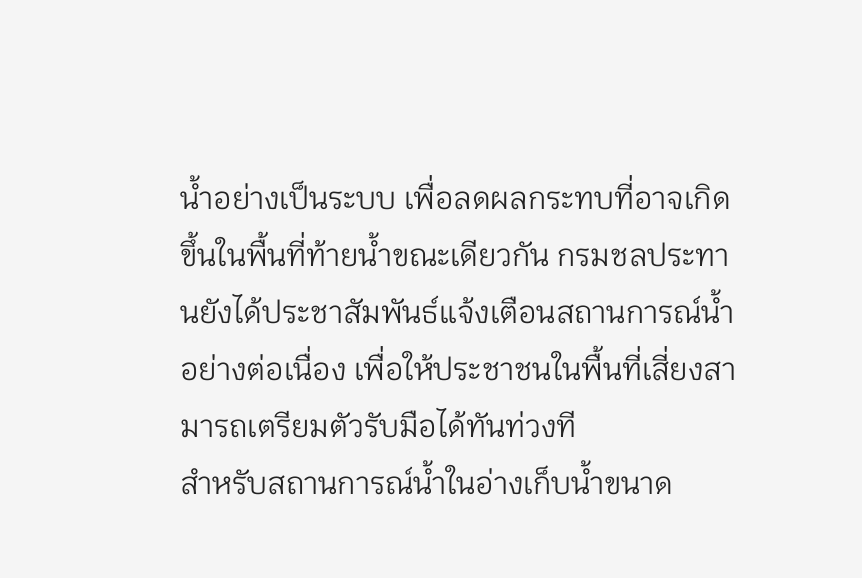น้ำอย่างเป็นระบบ เพื่อลดผลกระทบที่อาจเกิดขึ้นในพื้นที่ท้ายน้ำขณะเดียวกัน กรมชลประทานยังได้ประชาสัมพันธ์แจ้งเตือนสถานการณ์น้ำอย่างต่อเนื่อง เพื่อให้ประชาชนในพื้นที่เสี่ยงสามารถเตรียมตัวรับมือได้ทันท่วงที
สำหรับสถานการณ์น้ำในอ่างเก็บน้ำขนาด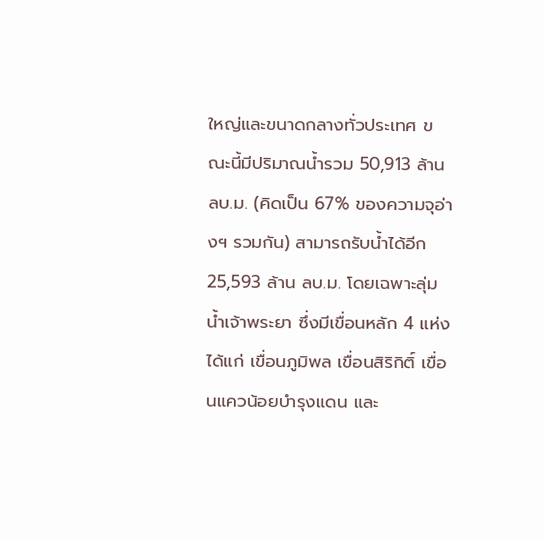ใหญ่และขนาดกลางทั่วประเทศ ขณะนี้มีปริมาณน้ำรวม 50,913 ล้าน ลบ.ม. (คิดเป็น 67% ของความจุอ่างฯ รวมกัน) สามารถรับน้ำได้อีก 25,593 ล้าน ลบ.ม. โดยเฉพาะลุ่มน้ำเจ้าพระยา ซึ่งมีเขื่อนหลัก 4 แห่ง ได้แก่ เขื่อนภูมิพล เขื่อนสิริกิติ์ เขื่อนแควน้อยบำรุงแดน และ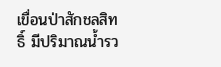เขื่อนป่าสักชลสิทธิ์ มีปริมาณน้ำรว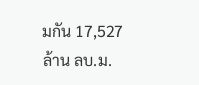มกัน 17,527 ล้าน ลบ.ม.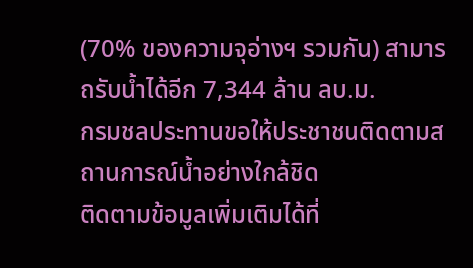(70% ของความจุอ่างฯ รวมกัน) สามารถรับน้ำได้อีก 7,344 ล้าน ลบ.ม.
กรมชลประทานขอให้ประชาชนติดตามสถานการณ์น้ำอย่างใกล้ชิด
ติดตามข้อมูลเพิ่มเติมได้ที่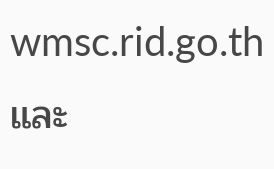wmsc.rid.go.th และ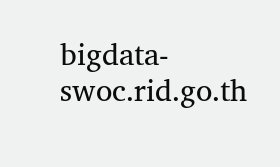bigdata-swoc.rid.go.th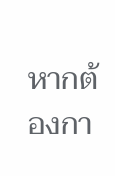หากต้องกา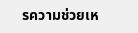รความช่วยเห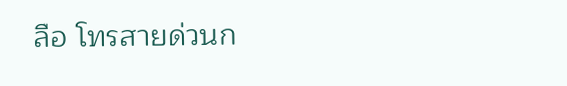ลือ โทรสายด่วนก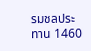รมชลประทาน 1460